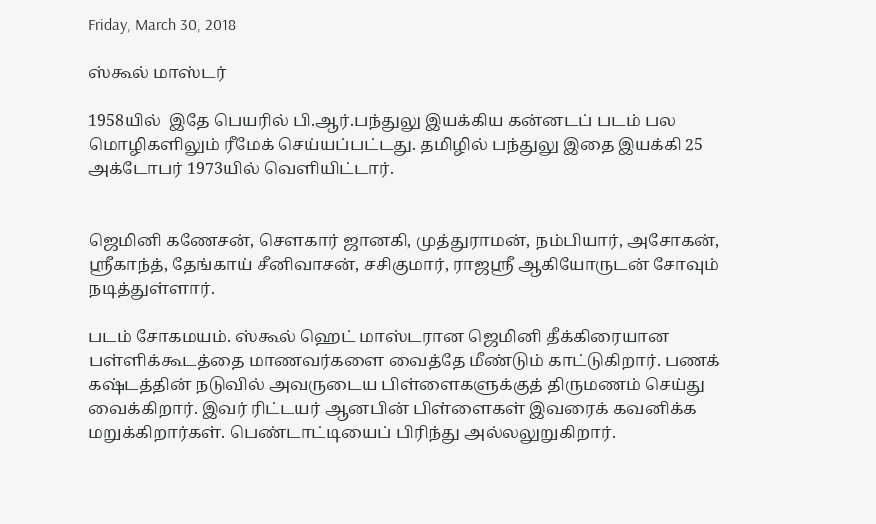Friday, March 30, 2018

ஸ்கூல் மாஸ்டர்

1958யில்  இதே பெயரில் பி.ஆர்.பந்துலு இயக்கிய கன்னடப் படம் பல மொழிகளிலும் ரீமேக் செய்யப்பட்டது. தமிழில் பந்துலு இதை இயக்கி 25 அக்டோபர் 1973யில் வெளியிட்டார்.


ஜெமினி கணேசன், சௌகார் ஜானகி, முத்துராமன், நம்பியார், அசோகன், ஸ்ரீகாந்த், தேங்காய் சீனிவாசன், சசிகுமார், ராஜஸ்ரீ ஆகியோருடன் சோவும் நடித்துள்ளார்.

படம் சோகமயம். ஸ்கூல் ஹெட் மாஸ்டரான ஜெமினி தீக்கிரையான பள்ளிக்கூடத்தை மாணவர்களை வைத்தே மீண்டும் காட்டுகிறார். பணக் கஷ்டத்தின் நடுவில் அவருடைய பிள்ளைகளுக்குத் திருமணம் செய்து வைக்கிறார். இவர் ரிட்டயர் ஆனபின் பிள்ளைகள் இவரைக் கவனிக்க மறுக்கிறார்கள். பெண்டாட்டியைப் பிரிந்து அல்லலுறுகிறார்.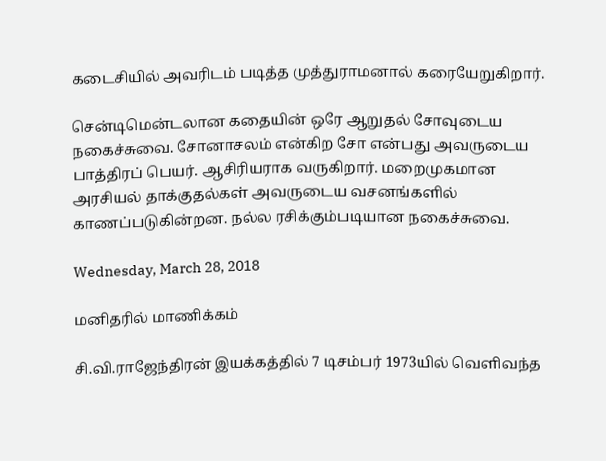கடைசியில் அவரிடம் படித்த முத்துராமனால் கரையேறுகிறார்.

சென்டிமென்டலான கதையின் ஒரே ஆறுதல் சோவுடைய நகைச்சுவை. சோனாசலம் என்கிற சோ என்பது அவருடைய பாத்திரப் பெயர். ஆசிரியராக வருகிறார். மறைமுகமான அரசியல் தாக்குதல்கள் அவருடைய வசனங்களில் காணப்படுகின்றன. நல்ல ரசிக்கும்படியான நகைச்சுவை.

Wednesday, March 28, 2018

மனிதரில் மாணிக்கம்

சி.வி.ராஜேந்திரன் இயக்கத்தில் 7 டிசம்பர் 1973யில் வெளிவந்த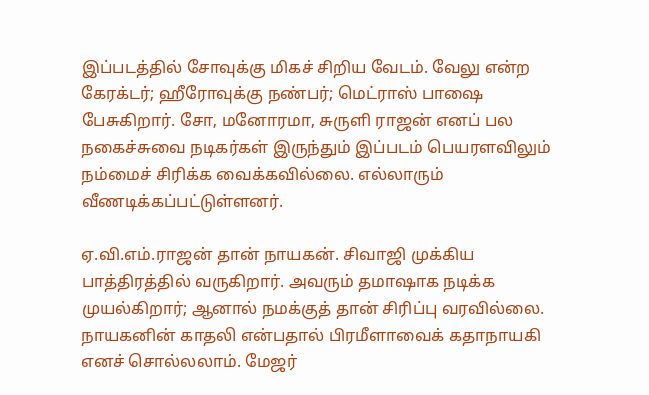இப்படத்தில் சோவுக்கு மிகச் சிறிய வேடம். வேலு என்ற கேரக்டர்; ஹீரோவுக்கு நண்பர்; மெட்ராஸ் பாஷை பேசுகிறார். சோ, மனோரமா, சுருளி ராஜன் எனப் பல நகைச்சுவை நடிகர்கள் இருந்தும் இப்படம் பெயரளவிலும் நம்மைச் சிரிக்க வைக்கவில்லை. எல்லாரும் வீணடிக்கப்பட்டுள்ளனர்.

ஏ.வி.எம்.ராஜன் தான் நாயகன். சிவாஜி முக்கிய பாத்திரத்தில் வருகிறார். அவரும் தமாஷாக நடிக்க முயல்கிறார்; ஆனால் நமக்குத் தான் சிரிப்பு வரவில்லை. நாயகனின் காதலி என்பதால் பிரமீளாவைக் கதாநாயகி எனச் சொல்லலாம். மேஜர்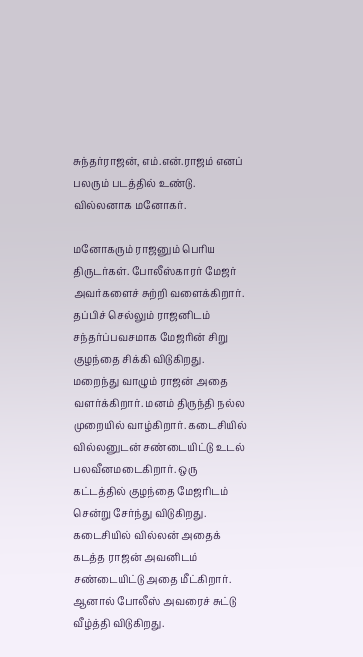சுந்தர்ராஜன், எம்.என்.ராஜம் எனப் பலரும் படத்தில் உண்டு. வில்லனாக மனோகர்.

மனோகரும் ராஜனும் பெரிய திருடர்கள். போலீஸ்காரர் மேஜர் அவர்களைச் சுற்றி வளைக்கிறார். தப்பிச் செல்லும் ராஜனிடம் சந்தர்ப்பவசமாக மேஜரின் சிறு குழந்தை சிக்கி விடுகிறது. மறைந்து வாழும் ராஜன் அதை வளர்க்கிறார். மனம் திருந்தி நல்ல முறையில் வாழ்கிறார். கடைசியில் வில்லனுடன் சண்டையிட்டு உடல் பலவீனமடைகிறார். ஒரு கட்டத்தில் குழந்தை மேஜரிடம் சென்று சேர்ந்து விடுகிறது. கடைசியில் வில்லன் அதைக் கடத்த ராஜன் அவனிடம் சண்டையிட்டு அதை மீட்கிறார். ஆனால் போலீஸ் அவரைச் சுட்டு வீழ்த்தி விடுகிறது.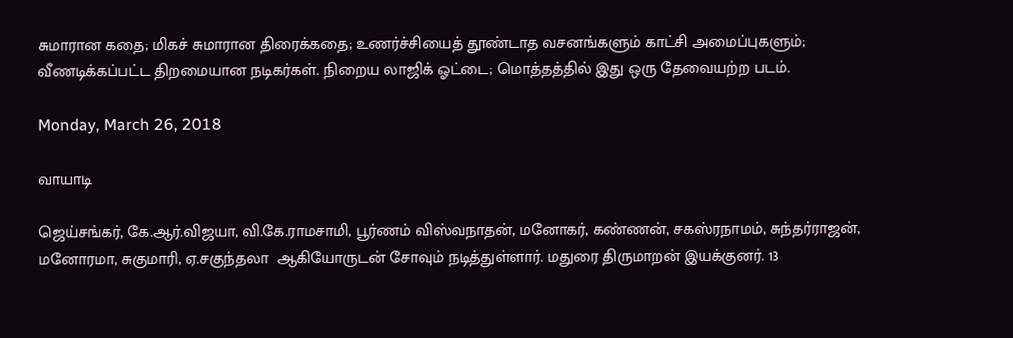சுமாரான கதை; மிகச் சுமாரான திரைக்கதை; உணர்ச்சியைத் தூண்டாத வசனங்களும் காட்சி அமைப்புகளும்; வீணடிக்கப்பட்ட திறமையான நடிகர்கள். நிறைய லாஜிக் ஓட்டை; மொத்தத்தில் இது ஒரு தேவையற்ற படம்.

Monday, March 26, 2018

வாயாடி

ஜெய்சங்கர், கே.ஆர்.விஜயா, வி.கே.ராமசாமி, பூர்ணம் விஸ்வநாதன், மனோகர், கண்ணன், சகஸ்ரநாமம், சுந்தர்ராஜன், மனோரமா, சுகுமாரி, ஏ.சகுந்தலா  ஆகியோருடன் சோவும் நடித்துள்ளார். மதுரை திருமாறன் இயக்குனர். 13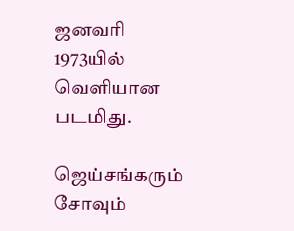ஜனவரி 1973யில் வெளியான படமிது.

ஜெய்சங்கரும் சோவும்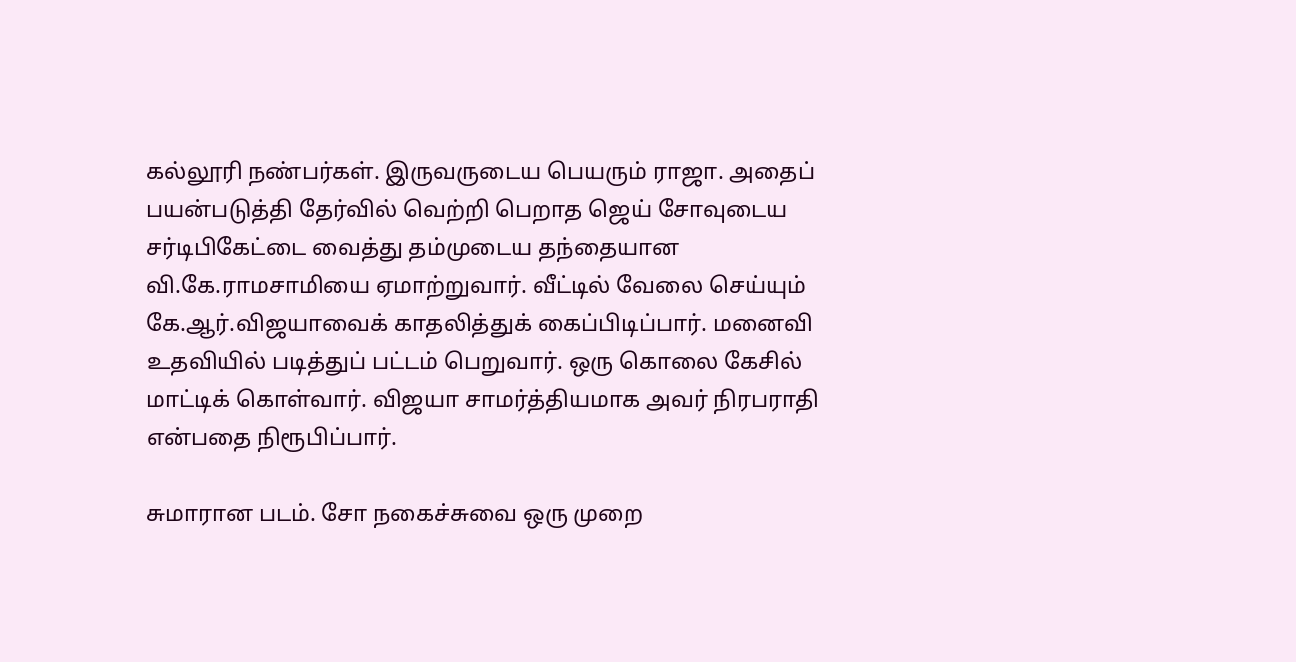கல்லூரி நண்பர்கள். இருவருடைய பெயரும் ராஜா. அதைப் பயன்படுத்தி தேர்வில் வெற்றி பெறாத ஜெய் சோவுடைய சர்டிபிகேட்டை வைத்து தம்முடைய தந்தையான வி.கே.ராமசாமியை ஏமாற்றுவார். வீட்டில் வேலை செய்யும் கே.ஆர்.விஜயாவைக் காதலித்துக் கைப்பிடிப்பார். மனைவி உதவியில் படித்துப் பட்டம் பெறுவார். ஒரு கொலை கேசில் மாட்டிக் கொள்வார். விஜயா சாமர்த்தியமாக அவர் நிரபராதி என்பதை நிரூபிப்பார்.

சுமாரான படம். சோ நகைச்சுவை ஒரு முறை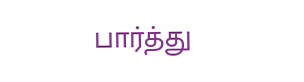பார்த்து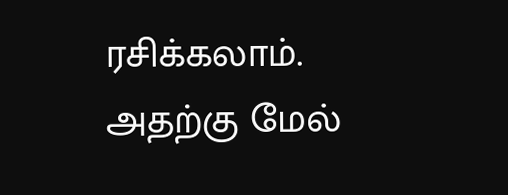ரசிக்கலாம். அதற்கு மேல்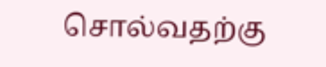சொல்வதற்கு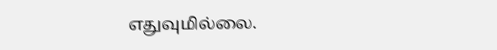எதுவுமில்லை.